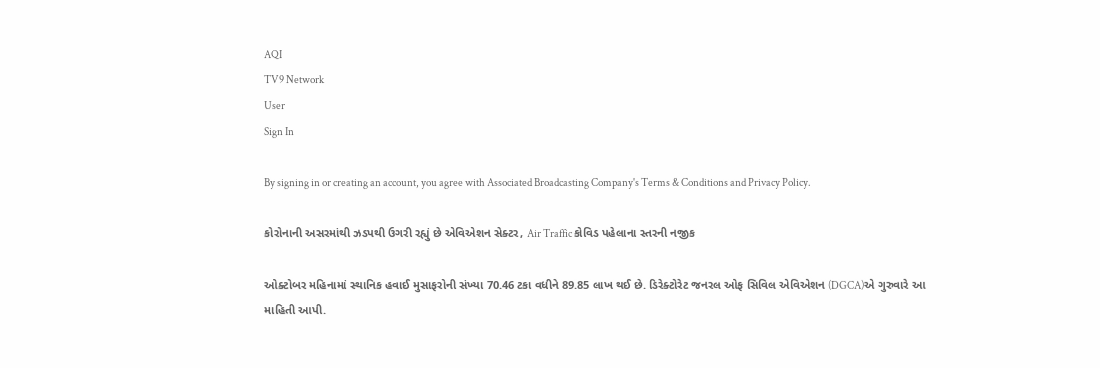AQI
TV9 Network
User
Sign In

By signing in or creating an account, you agree with Associated Broadcasting Company's Terms & Conditions and Privacy Policy.

કોરોનાની અસરમાંથી ઝડપથી ઉગરી રહ્યું છે એવિએશન સેક્ટર, Air Traffic કોવિડ પહેલાના સ્તરની નજીક

ઓક્ટોબર મહિનામાં સ્થાનિક હવાઈ મુસાફરોની સંખ્યા 70.46 ટકા વધીને 89.85 લાખ થઈ છે. ડિરેક્ટોરેટ જનરલ ઓફ સિવિલ એવિએશન (DGCA)એ ગુરુવારે આ માહિતી આપી.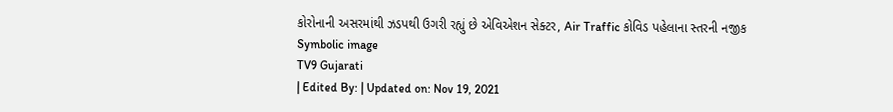કોરોનાની અસરમાંથી ઝડપથી ઉગરી રહ્યું છે એવિએશન સેક્ટર, Air Traffic કોવિડ પહેલાના સ્તરની નજીક
Symbolic image
TV9 Gujarati
| Edited By: | Updated on: Nov 19, 2021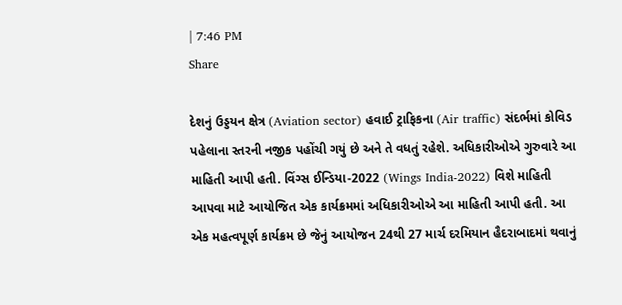| 7:46 PM
Share

દેશનું ઉડ્ડયન ક્ષેત્ર (Aviation sector) હવાઈ ટ્રાફિકના (Air traffic) સંદર્ભમાં કોવિડ પહેલાના સ્તરની નજીક પહોંચી ગયું છે અને તે વધતું રહેશે. અધિકારીઓએ ગુરુવારે આ માહિતી આપી હતી. વિંગ્સ ઈન્ડિયા-2022 (Wings India-2022) વિશે માહિતી આપવા માટે આયોજિત એક કાર્યક્રમમાં અધિકારીઓએ આ માહિતી આપી હતી. આ એક મહત્વપૂર્ણ કાર્યક્રમ છે જેનું આયોજન 24થી 27 માર્ચ દરમિયાન હૈદરાબાદમાં થવાનું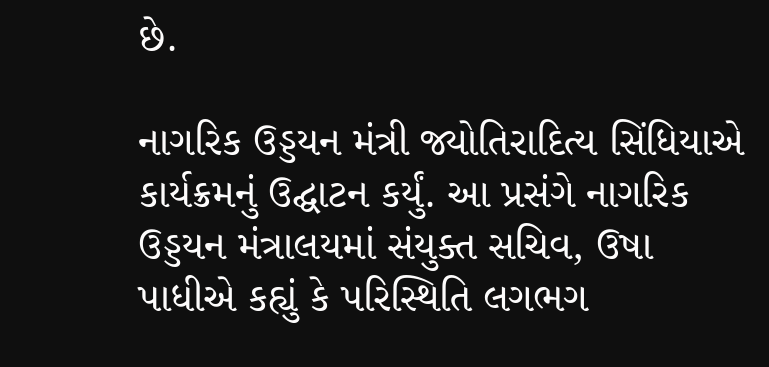છે.

નાગરિક ઉડ્ડયન મંત્રી જ્યોતિરાદિત્ય સિંધિયાએ કાર્યક્રમનું ઉદ્ઘાટન કર્યું. આ પ્રસંગે નાગરિક ઉડ્ડયન મંત્રાલયમાં સંયુક્ત સચિવ, ઉષા પાધીએ કહ્યું કે પરિસ્થિતિ લગભગ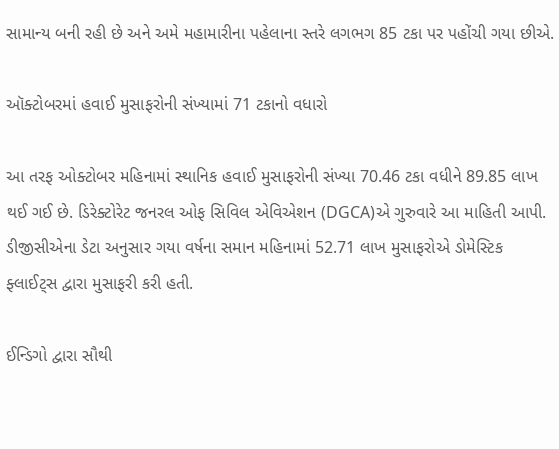સામાન્ય બની રહી છે અને અમે મહામારીના પહેલાના સ્તરે લગભગ 85 ટકા પર પહોંચી ગયા છીએ.

ઑક્ટોબરમાં હવાઈ મુસાફરોની સંખ્યામાં 71 ટકાનો વધારો

આ તરફ ઓક્ટોબર મહિનામાં સ્થાનિક હવાઈ મુસાફરોની સંખ્યા 70.46 ટકા વધીને 89.85 લાખ થઈ ગઈ છે. ડિરેક્ટોરેટ જનરલ ઓફ સિવિલ એવિએશન (DGCA)એ ગુરુવારે આ માહિતી આપી. ડીજીસીએના ડેટા અનુસાર ગયા વર્ષના સમાન મહિનામાં 52.71 લાખ મુસાફરોએ ડોમેસ્ટિક ફ્લાઈટ્સ દ્વારા મુસાફરી કરી હતી.

ઈન્ડિગો દ્વારા સૌથી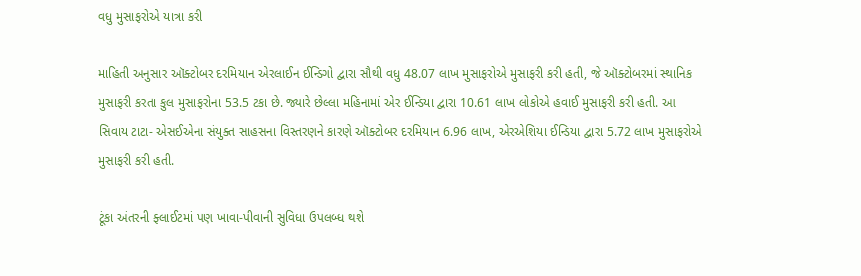વધુ મુસાફરોએ યાત્રા કરી

માહિતી અનુસાર ઑક્ટોબર દરમિયાન એરલાઈન ઈન્ડિગો દ્વારા સૌથી વધુ 48.07 લાખ મુસાફરોએ મુસાફરી કરી હતી, જે ઑક્ટોબરમાં સ્થાનિક મુસાફરી કરતા કુલ મુસાફરોના 53.5 ટકા છે. જ્યારે છેલ્લા મહિનામાં એર ઈન્ડિયા દ્વારા 10.61 લાખ લોકોએ હવાઈ મુસાફરી કરી હતી. આ સિવાય ટાટા- એસઈએના સંયુક્ત સાહસના વિસ્તરણને કારણે ઑક્ટોબર દરમિયાન 6.96 લાખ, એરએશિયા ઈન્ડિયા દ્વારા 5.72 લાખ મુસાફરોએ મુસાફરી કરી હતી.

ટૂંકા અંતરની ફ્લાઈટમાં પણ ખાવા-પીવાની સુવિધા ઉપલબ્ધ થશે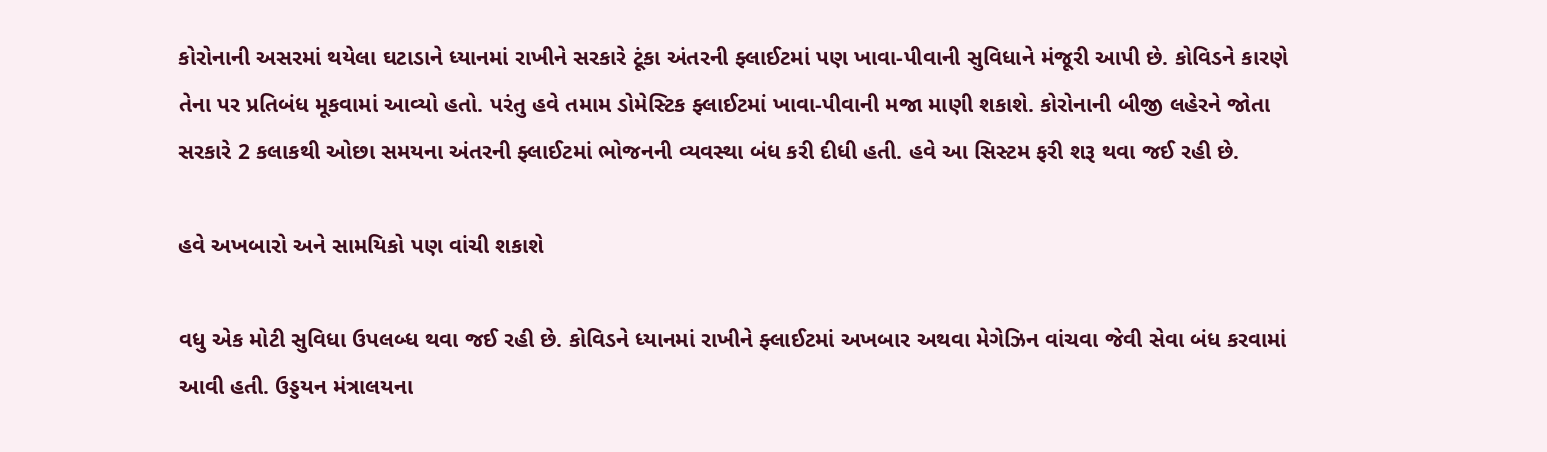કોરોનાની અસરમાં થયેલા ઘટાડાને ધ્યાનમાં રાખીને સરકારે ટૂંકા અંતરની ફ્લાઈટમાં પણ ખાવા-પીવાની સુવિધાને મંજૂરી આપી છે. કોવિડને કારણે તેના પર પ્રતિબંધ મૂકવામાં આવ્યો હતો. પરંતુ હવે તમામ ડોમેસ્ટિક ફ્લાઈટમાં ખાવા-પીવાની મજા માણી શકાશે. કોરોનાની બીજી લહેરને જોતા સરકારે 2 કલાકથી ઓછા સમયના અંતરની ફ્લાઈટમાં ભોજનની વ્યવસ્થા બંધ કરી દીધી હતી. હવે આ સિસ્ટમ ફરી શરૂ થવા જઈ રહી છે.

હવે અખબારો અને સામયિકો પણ વાંચી શકાશે

વધુ એક મોટી સુવિધા ઉપલબ્ધ થવા જઈ રહી છે. કોવિડને ધ્યાનમાં રાખીને ફ્લાઈટમાં અખબાર અથવા મેગેઝિન વાંચવા જેવી સેવા બંધ કરવામાં આવી હતી. ઉડ્ડયન મંત્રાલયના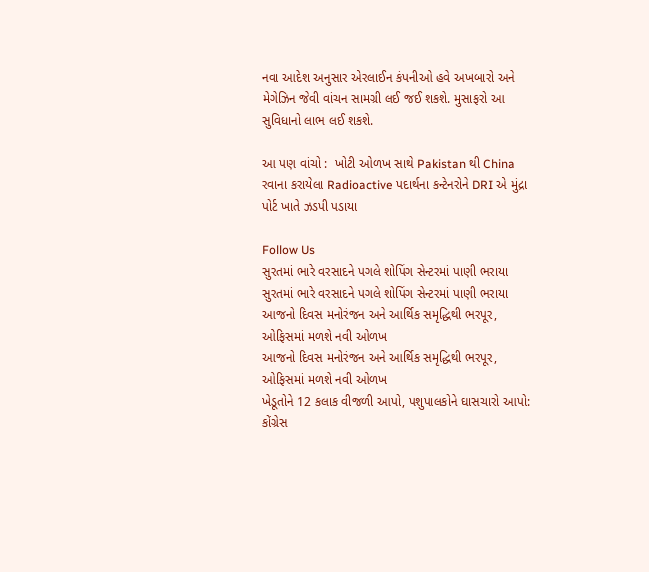નવા આદેશ અનુસાર એરલાઈન કંપનીઓ હવે અખબારો અને મેગેઝિન જેવી વાંચન સામગ્રી લઈ જઈ શકશે. મુસાફરો આ સુવિધાનો લાભ લઈ શકશે.

આ પણ વાંચો :  ખોટી ઓળખ સાથે Pakistan થી China રવાના કરાયેલા Radioactive પદાર્થના કન્ટેનરોને DRI એ મુંદ્રા પોર્ટ ખાતે ઝડપી પડાયા

Follow Us
સુરતમાં ભારે વરસાદને પગલે શોપિંગ સેન્ટરમાં પાણી ભરાયા
સુરતમાં ભારે વરસાદને પગલે શોપિંગ સેન્ટરમાં પાણી ભરાયા
આજનો દિવસ મનોરંજન અને આર્થિક સમૃદ્ધિથી ભરપૂર, ઓફિસમાં મળશે નવી ઓળખ
આજનો દિવસ મનોરંજન અને આર્થિક સમૃદ્ધિથી ભરપૂર, ઓફિસમાં મળશે નવી ઓળખ
ખેડૂતોને 12 કલાક વીજળી આપો, પશુપાલકોને ઘાસચારો આપો: કોંગ્રેસ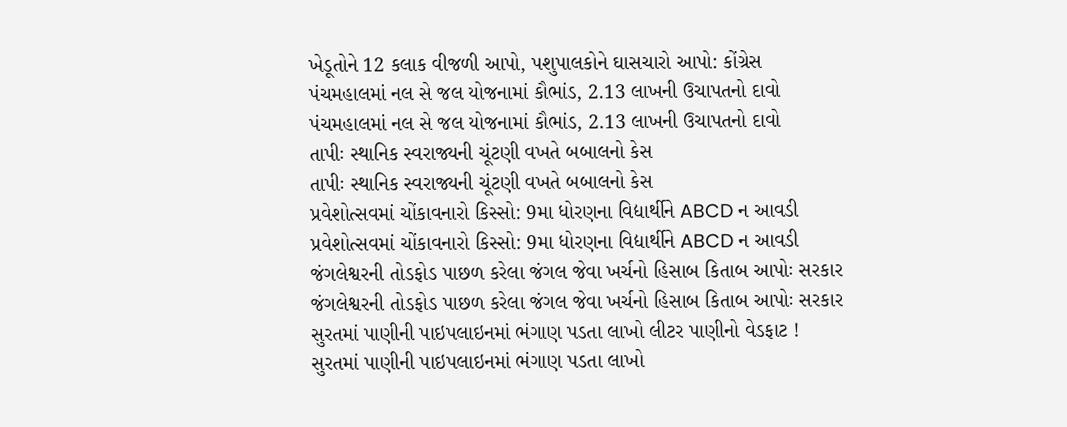ખેડૂતોને 12 કલાક વીજળી આપો, પશુપાલકોને ઘાસચારો આપો: કોંગ્રેસ
પંચમહાલમાં નલ સે જલ યોજનામાં કૌભાંડ, 2.13 લાખની ઉચાપતનો દાવો
પંચમહાલમાં નલ સે જલ યોજનામાં કૌભાંડ, 2.13 લાખની ઉચાપતનો દાવો
તાપીઃ સ્થાનિક સ્વરાજ્યની ચૂંટણી વખતે બબાલનો કેસ
તાપીઃ સ્થાનિક સ્વરાજ્યની ચૂંટણી વખતે બબાલનો કેસ
પ્રવેશોત્સવમાં ચોંકાવનારો કિસ્સો: 9મા ધોરણના વિદ્યાર્થીને ABCD ન આવડી
પ્રવેશોત્સવમાં ચોંકાવનારો કિસ્સો: 9મા ધોરણના વિદ્યાર્થીને ABCD ન આવડી
જંગલેશ્વરની તોડફોડ પાછળ કરેલા જંગલ જેવા ખર્ચનો હિસાબ કિતાબ આપોઃ સરકાર
જંગલેશ્વરની તોડફોડ પાછળ કરેલા જંગલ જેવા ખર્ચનો હિસાબ કિતાબ આપોઃ સરકાર
સુરતમાં પાણીની પાઇપલાઇનમાં ભંગાણ પડતા લાખો લીટર પાણીનો વેડફાટ !
સુરતમાં પાણીની પાઇપલાઇનમાં ભંગાણ પડતા લાખો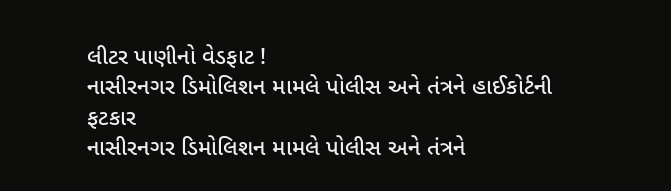લીટર પાણીનો વેડફાટ !
નાસીરનગર ડિમોલિશન મામલે પોલીસ અને તંત્રને હાઈકોર્ટની ફટકાર
નાસીરનગર ડિમોલિશન મામલે પોલીસ અને તંત્રને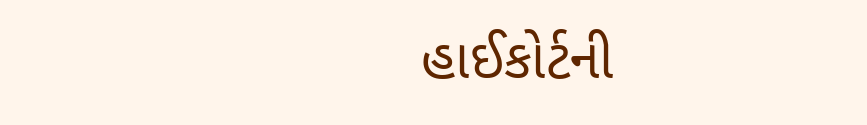હાઈકોર્ટની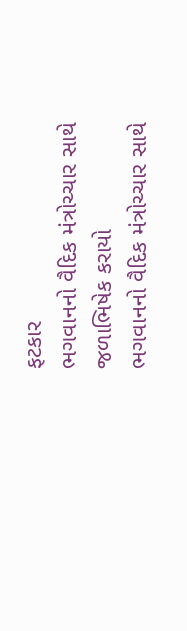ફટકાર
ભગવાનનો વૈદિક મંત્રોચ્ચાર સાથે જળાભિષેક કરાયો
ભગવાનનો વૈદિક મંત્રોચ્ચાર સાથે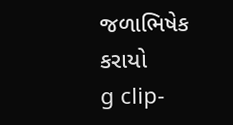જળાભિષેક કરાયો
g clip-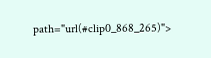path="url(#clip0_868_265)">